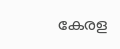കേരള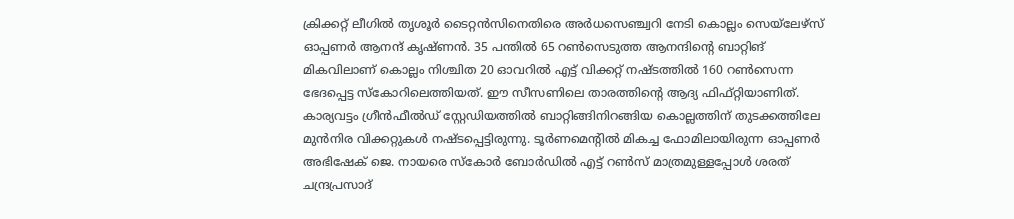ക്രിക്കറ്റ് ലീഗിൽ തൃശൂർ ടൈറ്റൻസിനെതിരെ അർധസെഞ്ച്വറി നേടി കൊല്ലം സെയ്ലേഴ്സ് ഓപ്പണർ ആനന്ദ് കൃഷ്ണൻ. 35 പന്തിൽ 65 റൺസെടുത്ത ആനന്ദിന്റെ ബാറ്റിങ് മികവിലാണ് കൊല്ലം നിശ്ചിത 20 ഓവറിൽ എട്ട് വിക്കറ്റ് നഷ്ടത്തിൽ 160 റൺസെന്ന ഭേദപ്പെട്ട സ്കോറിലെത്തിയത്. ഈ സീസണിലെ താരത്തിന്റെ ആദ്യ ഫിഫ്റ്റിയാണിത്. കാര്യവട്ടം ഗ്രീൻഫീൽഡ് സ്റ്റേഡിയത്തിൽ ബാറ്റിങ്ങിനിറങ്ങിയ കൊല്ലത്തിന് തുടക്കത്തിലേ മുൻനിര വിക്കറ്റുകൾ നഷ്ടപ്പെട്ടിരുന്നു. ടൂർണമെന്റിൽ മികച്ച ഫോമിലായിരുന്ന ഓപ്പണർ അഭിഷേക് ജെ. നായരെ സ്കോർ ബോർഡിൽ എട്ട് റൺസ് മാത്രമുള്ളപ്പോൾ ശരത് ചന്ദ്രപ്രസാദ്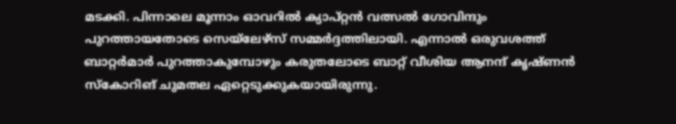മടക്കി. പിന്നാലെ മൂന്നാം ഓവറിൽ ക്യാപ്റ്റൻ വത്സൽ ഗോവിന്ദും പുറത്തായതോടെ സെയ്ലേഴ്സ് സമ്മർദ്ദത്തിലായി. എന്നാൽ ഒരുവശത്ത് ബാറ്റർമാർ പുറത്താകുമ്പോഴും കരുതലോടെ ബാറ്റ് വീശിയ ആനന്ദ് കൃഷ്ണൻ സ്കോറിങ് ചുമതല ഏറ്റെടുക്കുകയായിരുന്നു.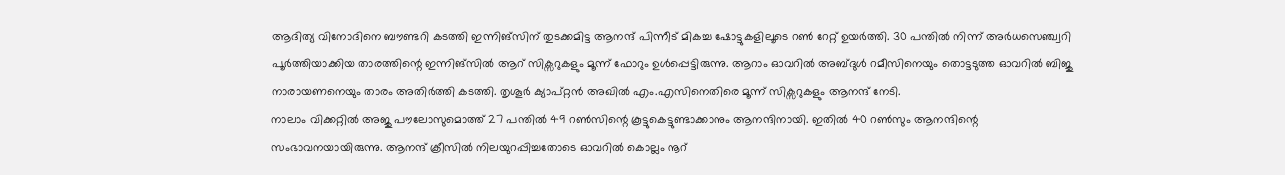ആദിത്യ വിനോദിനെ ബൗണ്ടറി കടത്തി ഇന്നിങ്സിന് തുടക്കമിട്ട ആനന്ദ് പിന്നീട് മികച്ച ഷോട്ടുകളിലൂടെ റൺ റേറ്റ് ഉയർത്തി. 30 പന്തിൽ നിന്ന് അർധസെഞ്ച്വറി പൂർത്തിയാക്കിയ താരത്തിന്റെ ഇന്നിങ്സിൽ ആറ് സിക്സറുകളും മൂന്ന് ഫോറും ഉൾപ്പെട്ടിരുന്നു. ആറാം ഓവറിൽ അബ്ദുൾ റമീസിനെയും തൊട്ടടുത്ത ഓവറിൽ ബിജു നാരായണനെയും താരം അതിർത്തി കടത്തി. തൃശൂർ ക്യാപ്റ്റൻ അഖിൽ എം.എസിനെതിരെ മൂന്ന് സിക്സറുകളും ആനന്ദ് നേടി.
നാലാം വിക്കറ്റിൽ അജു പൗലോസുമൊത്ത് 27 പന്തിൽ 49 റൺസിന്റെ കൂട്ടുകെട്ടുണ്ടാക്കാനും ആനന്ദിനായി. ഇതിൽ 40 റൺസും ആനന്ദിന്റെ സംഭാവനയായിരുന്നു. ആനന്ദ് ക്രീസിൽ നിലയുറപ്പിച്ചതോടെ ഓവറിൽ കൊല്ലം നൂറ്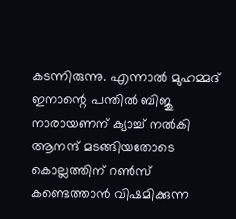കടന്നിരുന്നു. എന്നാൽ മുഹമ്മദ് ഇനാന്റെ പന്തിൽ ബിജു നാരായണന് ക്യാച്ച് നൽകി ആനന്ദ് മടങ്ങിയതോടെ കൊല്ലത്തിന് റൺസ് കണ്ടെത്താൻ വിഷമിക്കുന്ന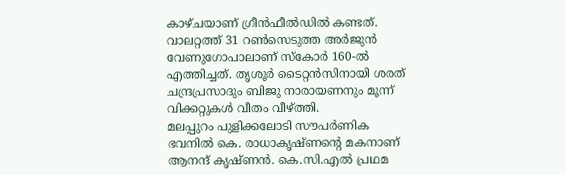കാഴ്ചയാണ് ഗ്രീൻഫീൽഡിൽ കണ്ടത്. വാലറ്റത്ത് 31 റൺസെടുത്ത അർജുൻ വേണുഗോപാലാണ് സ്കോർ 160-ൽ എത്തിച്ചത്. തൃശൂർ ടൈറ്റൻസിനായി ശരത് ചന്ദ്രപ്രസാദും ബിജു നാരായണനും മൂന്ന് വിക്കറ്റുകൾ വീതം വീഴ്ത്തി.
മലപ്പുറം പുളിക്കലോടി സൗപർണിക ഭവനിൽ കെ. രാധാകൃഷ്ണന്റെ മകനാണ് ആനന്ദ് കൃഷ്ണൻ. കെ.സി.എൽ പ്രഥമ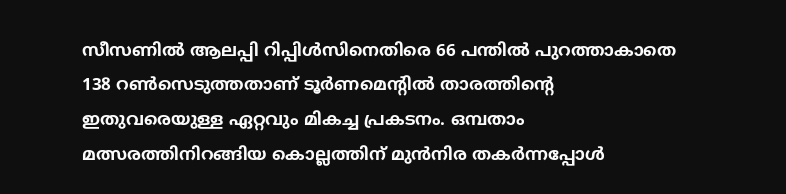സീസണിൽ ആലപ്പി റിപ്പിൾസിനെതിരെ 66 പന്തിൽ പുറത്താകാതെ 138 റൺസെടുത്തതാണ് ടൂർണമെന്റിൽ താരത്തിന്റെ ഇതുവരെയുള്ള ഏറ്റവും മികച്ച പ്രകടനം. ഒമ്പതാം മത്സരത്തിനിറങ്ങിയ കൊല്ലത്തിന് മുൻനിര തകർന്നപ്പോൾ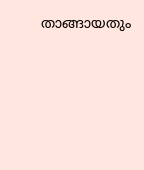താങ്ങായതും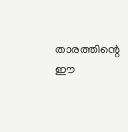താരത്തിന്റെ ഈ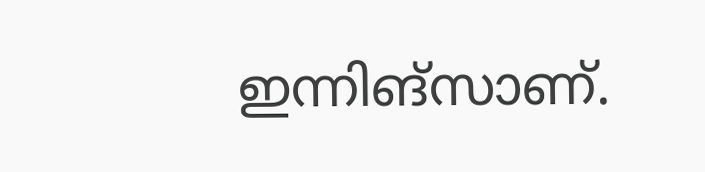ഇന്നിങ്സാണ്.